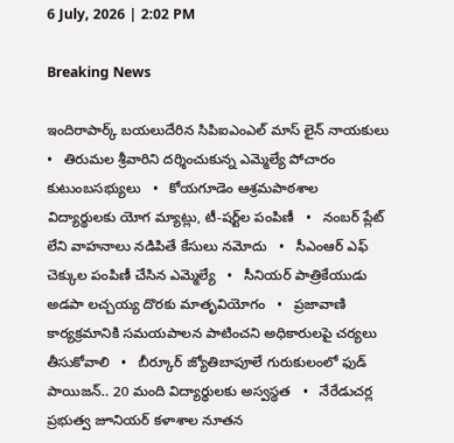6 July, 2026 | 2:02 PM

Breaking News

ఇందిరాపార్క్ బయలుదేరిన సిపిఐఎంఎల్ మాస్ లైన్ నాయకులు   •   తిరుమల శ్రీవారిని దర్శించుకున్న ఎమ్మెల్యే పోచారం కుటుంబసభ్యులు   •   కోయగూడెం ఆశ్రమపాఠశాల విద్యార్థులకు యోగ మ్యాట్లు, టీ-షర్ట్‌ల పంపిణీ   •   నంబర్ ప్లేట్ లేని వాహనాలు నడిపితే కేసులు నమోదు   •   సీఎంఆర్ ఎఫ్ చెక్కుల పంపిణీ చేసిన ఎమ్మెల్యే   •   సీనియర్ పాత్రికేయుడు అడపా లచ్చయ్య దొరకు మాతృవియోగం   •   ప్రజావాణి కార్యక్రమానికి సమయపాలన పాటించని అధికారులపై చర్యలు తీసుకోవాలి   •   బీర్కూర్ జ్యోతిబాపూలే గురుకులంలో ఫుడ్ పాయిజన్.. 20 మంది విద్యార్థులకు అస్వస్థత   •   నేరేడుచర్ల ప్రభుత్వ జూనియర్ కళాశాల నూతన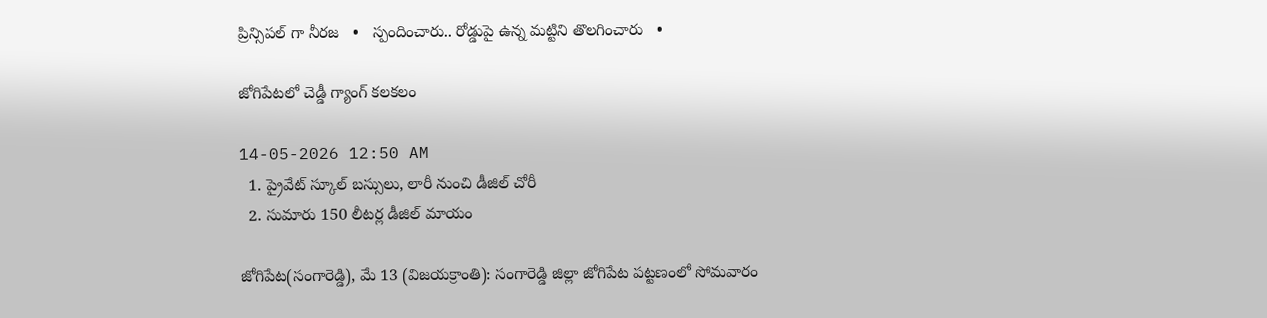ప్రిన్సిపల్ గా నీరజ   •   స్పందించారు.. రోడ్డుపై ఉన్న మట్టిని తొలగించారు   •

జోగిపేటలో చెడ్డీ గ్యాంగ్ కలకలం

14-05-2026 12:50 AM
  1. ప్రైవేట్ స్కూల్ బస్సులు, లారీ నుంచి డీజిల్ చోరీ
  2. సుమారు 150 లీటర్ల డీజిల్ మాయం

జోగిపేట(సంగారెడ్డి), మే 13 (విజయక్రాంతి): సంగారెడ్డి జిల్లా జోగిపేట పట్టణంలో సోమవారం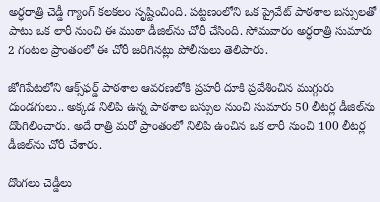అర్ధరాత్రి చెడ్డీ గ్యాంగ్ కలకలం సృష్టించింది. పట్టణంలోని ఒక ప్రైవేట్ పాఠశాల బస్సులతో పాటు ఒక లారీ నుంచి ఈ ముఠా డీజిల్‌ను చోరీ చేసింది. సోమవారం అర్ధరాత్రి సుమారు 2 గంటల ప్రాంతంలో ఈ చోరీ జరిగినట్లు పోలీసులు తెలిపారు.

జోగిపేటలోని ఆక్స్‌ఫర్డ్ పాఠశాల ఆవరణలోకి ప్రహరీ దూకి ప్రవేశించిన ముగ్గురు దుండగులు.. అక్కడ నిలిపి ఉన్న పాఠశాల బస్సుల నుంచి సుమారు 50 లీటర్ల డీజిల్‌ను దొంగిలించారు. అదే రాత్రి మరో ప్రాంతంలో నిలిపి ఉంచిన ఒక లారీ నుంచి 100 లీటర్ల డీజిల్‌ను చోరీ చేశారు.

దొంగలు చెడ్డీలు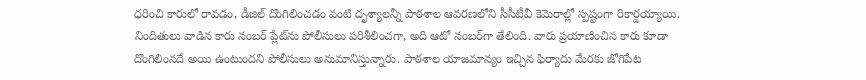ధరించి కారులో రావడం, డీజిల్ దొంగిలించడం వంటి దృశ్యాలన్నీ పాఠశాల ఆవరణలోని సీసీటీవీ కెమెరాల్లో స్పష్టంగా రికార్డయ్యాయి. నిందితులు వాడిన కారు నంబర్ ప్లేట్‌ను పోలీసులు పరిశీలించగా, అది ఆటో నంబర్‌గా తేలింది. వారు ప్రయాణించిన కారు కూడా దొంగిలింనదే అయి ఉంటుందని పోలీసులు అనుమానిస్తున్నారు. పాఠశాల యాజమాన్యం ఇచ్చిన ఫిర్యాదు మేరకు జోగిపేట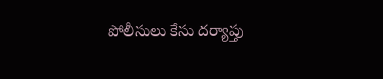పోలీసులు కేసు దర్యాప్తు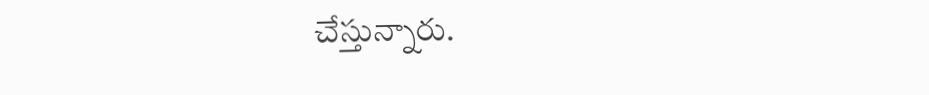చేస్తున్నారు.